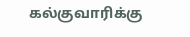கல்குவாரிக்கு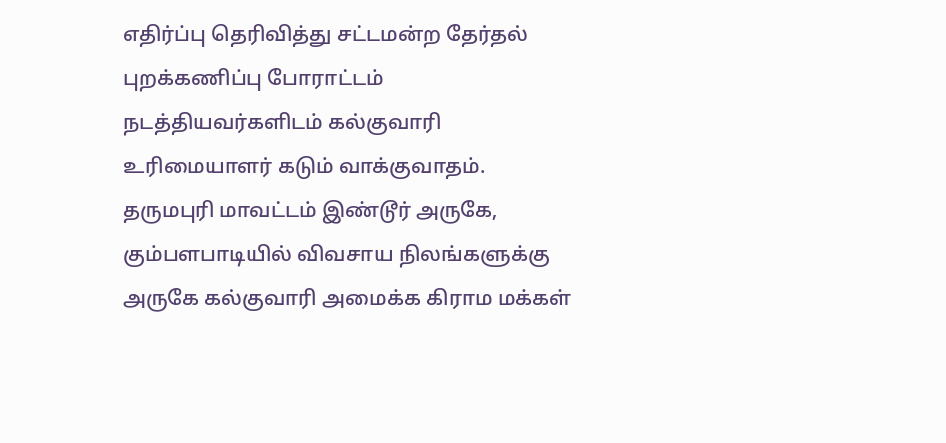எதிர்ப்பு தெரிவித்து சட்டமன்ற தேர்தல் புறக்கணிப்பு போராட்டம் நடத்தியவர்களிடம் கல்குவாரி உரிமையாளர் கடும் வாக்குவாதம்.
தருமபுரி மாவட்டம் இண்டூர் அருகே, கும்பளபாடியில் விவசாய நிலங்களுக்கு அருகே கல்குவாரி அமைக்க கிராம மக்கள்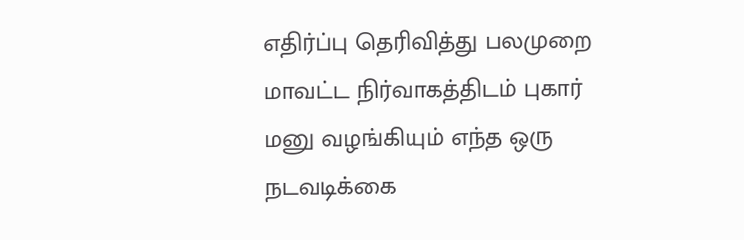எதிர்ப்பு தெரிவித்து பலமுறை மாவட்ட நிர்வாகத்திடம் புகார் மனு வழங்கியும் எந்த ஒரு நடவடிக்கை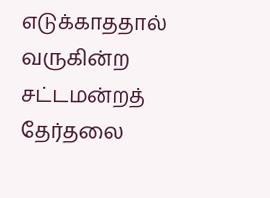எடுக்காததால் வருகின்ற சட்டமன்றத் தேர்தலை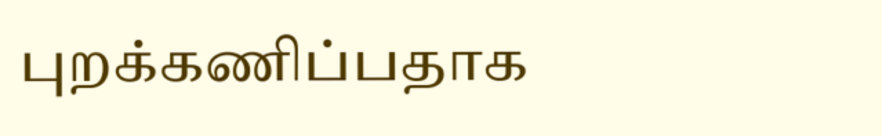புறக்கணிப்பதாக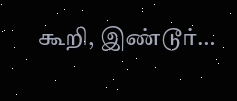கூறி, இண்டூர்…